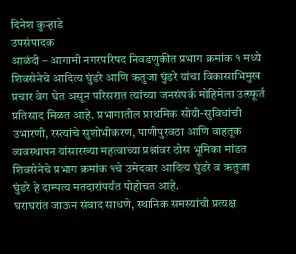दिनेश कुऱ्हाडे
उपसंपादक
आळंदी – आगामी नगरपरिषद निवडणुकीत प्रभाग क्रमांक १ मध्ये शिवसेनेचे आदित्य घुंडरे आणि ऋतुजा घुंडरे यांचा विकासाभिमुख प्रचार वेग घेत असून परिसरात त्यांच्या जनसंपर्क मोहिमेला उत्स्फूर्त प्रतिसाद मिळत आहे. प्रभागातील प्राथमिक सोयी-सुविधांची उभारणी, रस्त्यांचे सुशोभीकरण, पाणीपुरवठा आणि वाहतूक व्यवस्थापन यांसारख्या महत्वाच्या प्रश्नांवर ठोस भूमिका मांडत शिवसेनेचे प्रभाग क्रमांक १चे उमेदवार आदित्य घुंडरे व ऋतुजा घुंडरे हे दाम्पत्य मतदारांपर्यंत पोहोचत आहे.
घराघरांत जाऊन संवाद साधणे, स्थानिक समस्यांची प्रत्यक्ष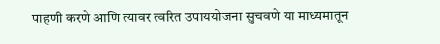पाहणी करणे आणि त्यावर त्वरित उपाययोजना सुचवणे या माध्यमातून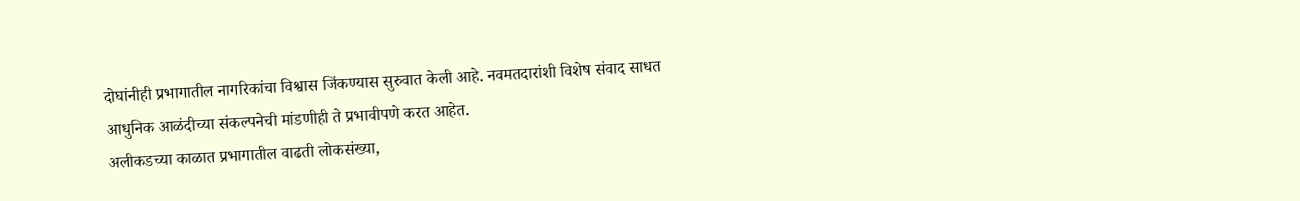दोघांनीही प्रभागातील नागरिकांचा विश्वास जिंकण्यास सुरुवात केली आहे. नवमतदारांशी विशेष संवाद साधत आधुनिक आळंदीच्या संकल्पनेची मांडणीही ते प्रभावीपणे करत आहेत.
अलीकडच्या काळात प्रभागातील वाढती लोकसंख्या,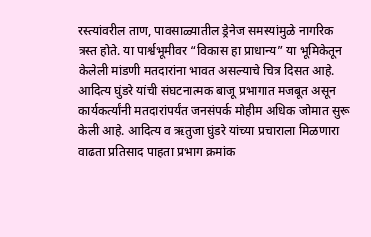रस्त्यांवरील ताण, पावसाळ्यातील ड्रेनेज समस्यांमुळे नागरिक त्रस्त होते. या पार्श्वभूमीवर “विकास हा प्राधान्य” या भूमिकेतून केलेली मांडणी मतदारांना भावत असल्याचे चित्र दिसत आहे.
आदित्य घुंडरे यांची संघटनात्मक बाजू प्रभागात मजबूत असून कार्यकर्त्यांनी मतदारांपर्यंत जनसंपर्क मोहीम अधिक जोमात सुरू केली आहे. आदित्य व ऋतुजा घुंडरे यांच्या प्रचाराला मिळणारा वाढता प्रतिसाद पाहता प्रभाग क्रमांक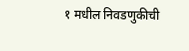१ मधील निवडणुकीची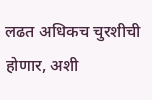लढत अधिकच चुरशीची होणार, अशी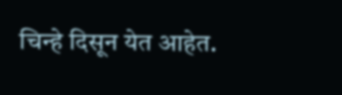चिन्हे दिसून येत आहेत.